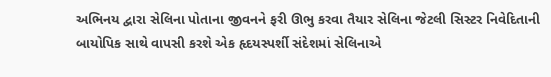અભિનય દ્વારા સેલિના પોતાના જીવનને ફરી ઊભુ કરવા તૈયાર સેલિના જેટલી સિસ્ટર નિવેદિતાની બાયોપિક સાથે વાપસી કરશે એક હૃદયસ્પર્શી સંદેશમાં સેલિનાએ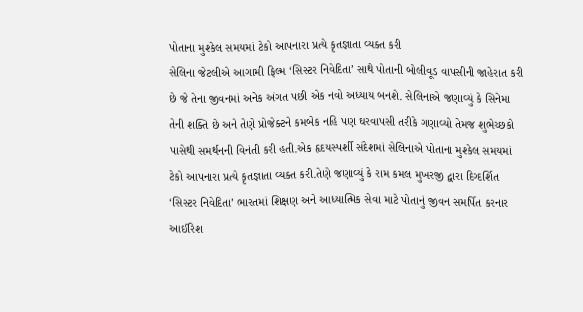પોતાના મુશ્કેલ સમયમાં ટેકો આપનારા પ્રત્યે કૃતજ્ઞાતા વ્યક્ત કરી
સેલિના જેટલીએ આગામી ફિલ્મ ‘સિસ્ટર નિવેદિતા’ સાથે પોતાની બોલીવૂડ વાપસીની જાહેરાત કરી છે જે તેના જીવનમાં અનેક અંગત પછી એક નવો અધ્યાય બનશે. સેલિનાએ જણાવ્યું કે સિનેમા તેની શક્તિ છે અને તેણે પ્રોજેક્ટને કમબેક નહિ પણ ઘરવાપસી તરીકે ગણાવ્યો તેમજ શુભેચ્છકો પાસેથી સમર્થનની વિનંતી કરી હતી.એક હૃદયસ્પર્શી સંદેશમાં સેલિનાએ પોતાના મુશ્કેલ સમયમાં ટેકો આપનારા પ્રત્યે કૃતજ્ઞાતા વ્યક્ત કરી.તેણે જણાવ્યું કે રામ કમલ મુખરજી દ્વારા દિગ્દર્શિત ‘સિસ્ટર નિવેદિતા’ ભારતમાં શિક્ષણ અને આધ્યાત્મિક સેવા માટે પોતાનું જીવન સમર્પિત કરનાર આઈરિશ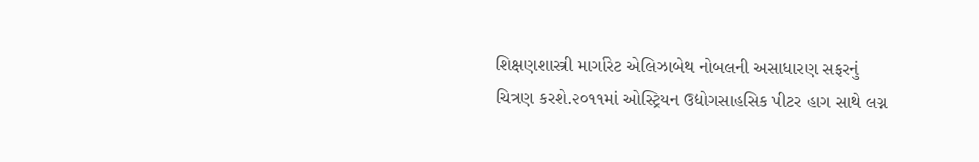શિક્ષણશાસ્ત્રી માર્ગારેટ એલિઝાબેથ નોબલની અસાધારણ સફરનું ચિત્રણ કરશે.૨૦૧૧માં ઓસ્ટ્રિયન ઉદ્યોગસાહસિક પીટર હાગ સાથે લગ્ન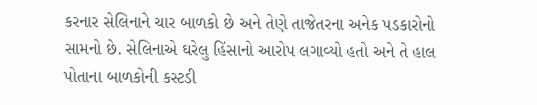કરનાર સેલિનાને ચાર બાળકો છે અને તેણે તાજેતરના અનેક પડકારોનો સામનો છે. સેલિનાએ ઘરેલુ હિંસાનો આરોપ લગાવ્યો હતો અને તે હાલ પોતાના બાળકોની કસ્ટડી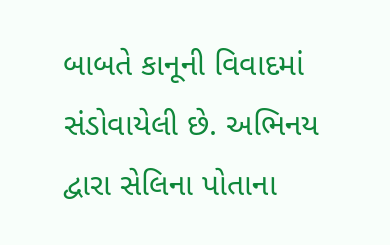બાબતે કાનૂની વિવાદમાં સંડોવાયેલી છે. અભિનય દ્વારા સેલિના પોતાના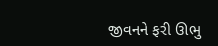જીવનને ફરી ઊભુ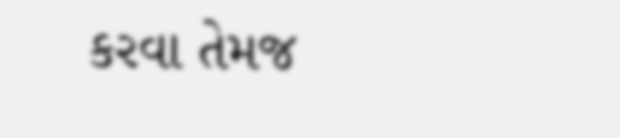કરવા તેમજ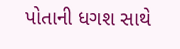પોતાની ધગશ સાથે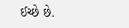ઈચ્છે છે.